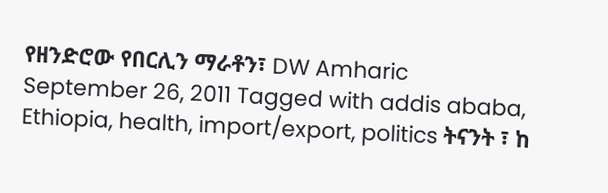የዘንድሮው የበርሊን ማራቶን፣ DW Amharic September 26, 2011 Tagged with addis ababa, Ethiopia, health, import/export, politics ትናንት ፣ ከ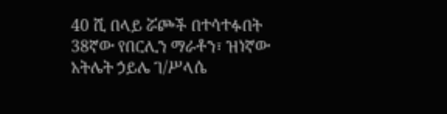40 ሺ በላይ ሯጮች በተሳተፉበት 38ኛው የበርሊን ማራቶን፣ ዝነኛው አትሌት ኃይሌ ገ/ሥላሴ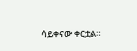ሳይቀናው ቀርቷል።